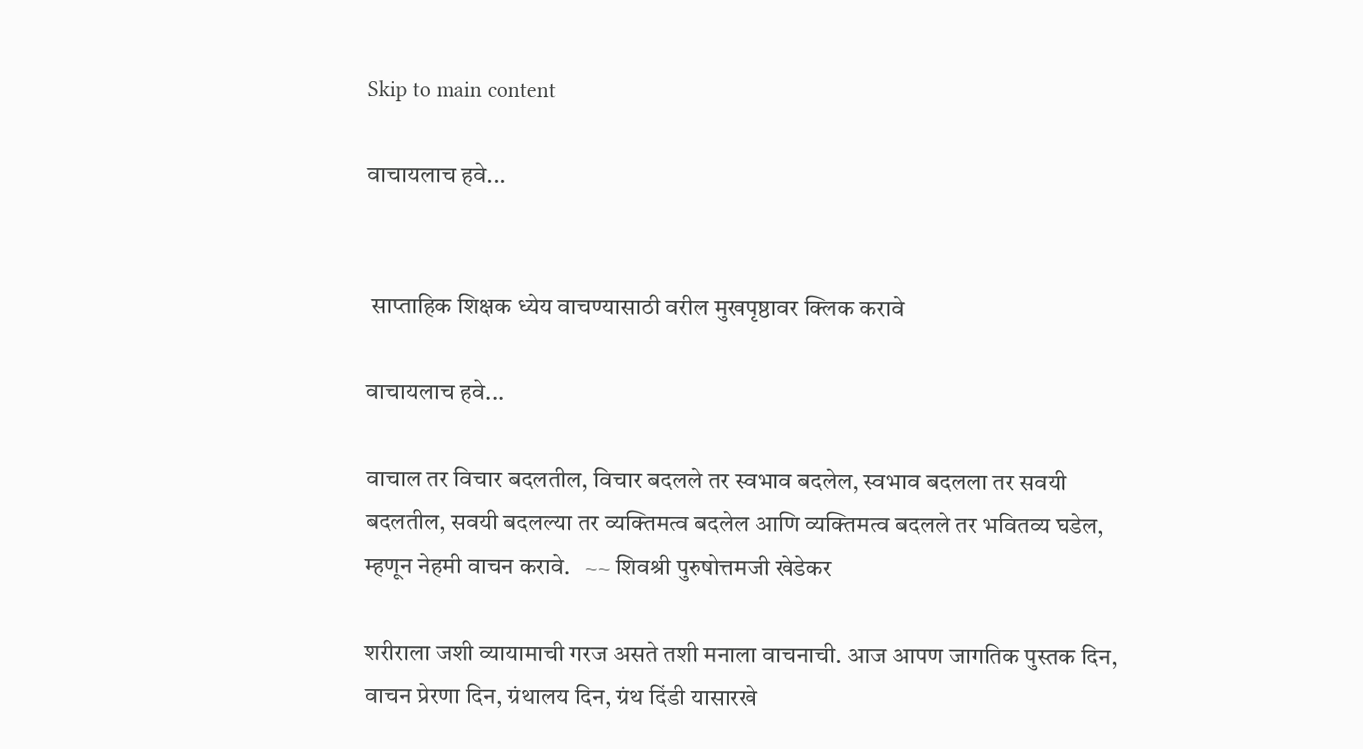Skip to main content

वाचायलाच हवे...


 साप्ताहिक शिक्षक ध्येय वाचण्यासाठी वरील मुखपृष्ठावर क्लिक करावे

वाचायलाच हवे...

वाचाल तर विचार बदलतील, विचार बदलले तर स्वभाव बदलेल, स्वभाव बदलला तर सवयी बदलतील, सवयी बदलल्या तर व्यक्तिमत्व बदलेल आणि व्यक्तिमत्व बदलले तर भवितव्य घडेल, म्हणून नेहमी वाचन करावे.   ~~ शिवश्री पुरुषोत्तमजी खेडेकर

शरीराला जशी व्यायामाची गरज असते तशी मनाला वाचनाची. आज आपण जागतिक पुस्तक दिन, वाचन प्रेरणा दिन, ग्रंथालय दिन, ग्रंथ दिंडी यासारखे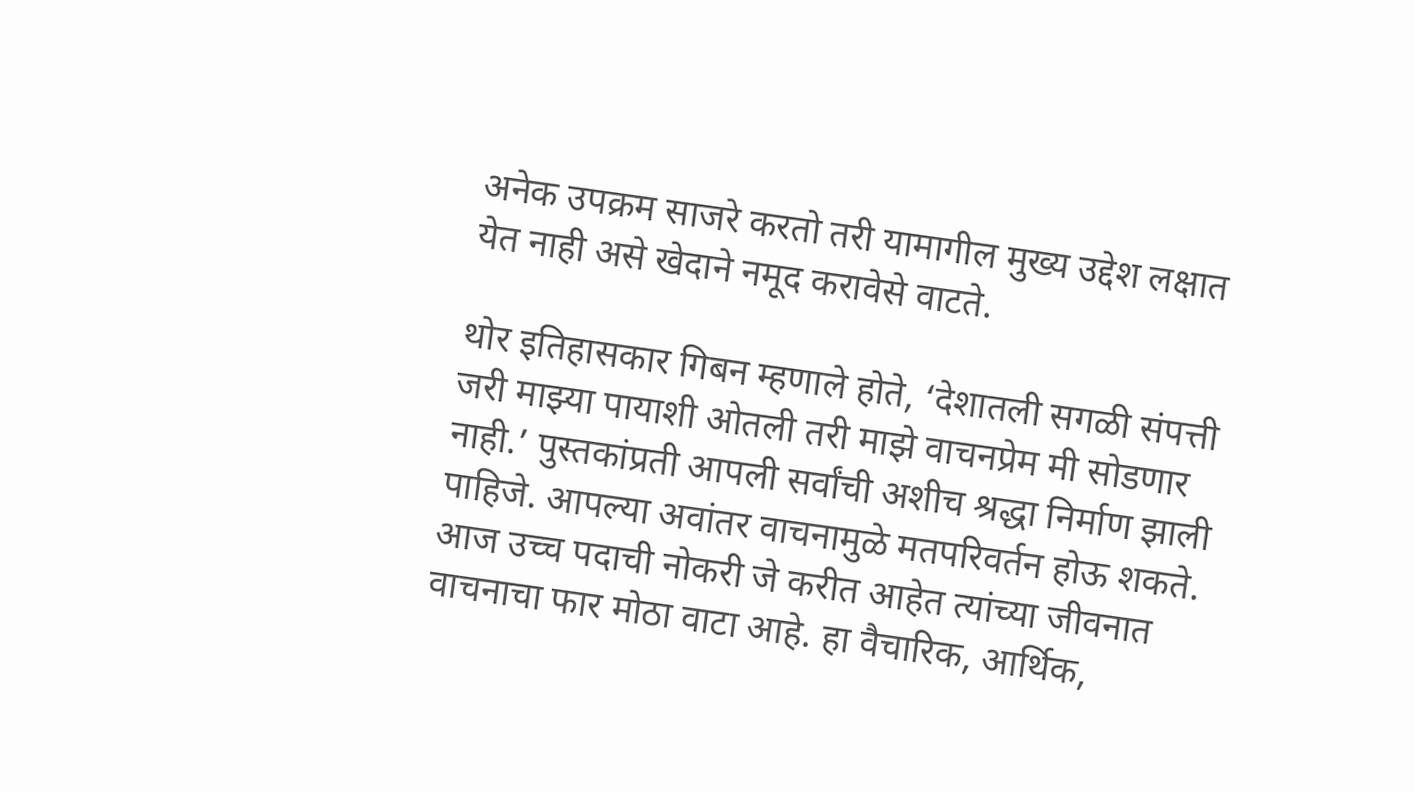अनेक उपक्रम साजरे करतो तरी यामागील मुख्य उद्देश लक्षात येत नाही असे खेदाने नमूद करावेसे वाटते.

थोर इतिहासकार गिबन म्हणाले होते, ‘देशातली सगळी संपत्ती जरी माझ्या पायाशी ओतली तरी माझे वाचनप्रेम मी सोडणार नाही.’ पुस्तकांप्रती आपली सर्वांची अशीच श्रद्धा निर्माण झाली पाहिजे. आपल्या अवांतर वाचनामुळे मतपरिवर्तन होऊ शकते. आज उच्च पदाची नोकरी जे करीत आहेत त्यांच्या जीवनात वाचनाचा फार मोठा वाटा आहे. हा वैचारिक, आर्थिक,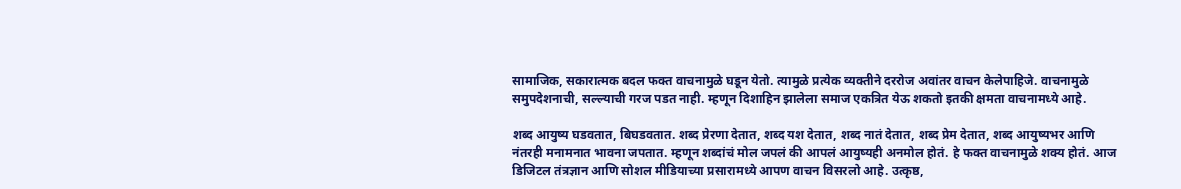सामाजिक, सकारात्मक बदल फक्त वाचनामुळे घडून येतो. त्यामुळे प्रत्येक व्यक्तीने दररोज अवांतर वाचन केलेपाहिजे. वाचनामुळे समुपदेशनाची, सल्ल्याची गरज पडत नाही. म्हणून दिशाहिन झालेला समाज एकत्रित येऊ शकतो इतकी क्षमता वाचनामध्ये आहे.

शब्द आयुष्य घडवतात, बिघडवतात. शब्द प्रेरणा देतात, शब्द यश देतात, शब्द नातं देतात, शब्द प्रेम देतात, शब्द आयुष्यभर आणि नंतरही मनामनात भावना जपतात. म्हणून शब्दांचं मोल जपलं की आपलं आयुष्यही अनमोल होतं. हे फक्त वाचनामुळे शक्य होतं. आज डिजिटल तंत्रज्ञान आणि सोशल मीडियाच्या प्रसारामध्ये आपण वाचन विसरलो आहे. उत्कृष्ठ,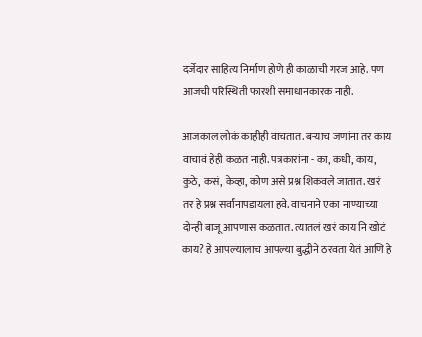दर्जेदार साहित्य निर्माण होणे ही काळाची गरज आहे. पण आजची परिस्थिती फारशी समाधानकारक नाही.

आजकाल लोकं काहीही वाचतात. बऱ्याच जणांना तर काय वाचावं हेही कळत नाही. पत्रकारांना - का, कधी, काय, कुठे, कसं, केव्हा, कोण असे प्रश्न शिकवले जातात. खरं तर हे प्रश्न सर्वांनापडायला हवे. वाचनाने एका नाण्याच्या दोन्ही बाजू आपणास कळतात. त्यातलं खरं काय नि खोटं काय? हे आपल्यालाच आपल्या बुद्धीने ठरवता येतं आणि हे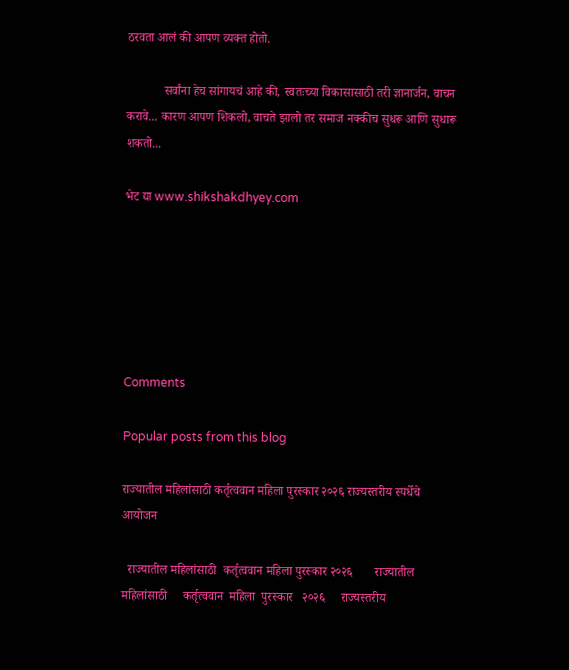ठरवता आलं की आपण व्यक्त होतो.

            सर्वांना हेच सांगायचं आहे की, स्वतःच्या विकासासाठी तरी ज्ञानार्जन, वाचन करावे... कारण आपण शिकलो, वाचते झालो तर समाज नक्कीच सुधरू आणि सुधारू शकतो...

भेट द्या www.shikshakdhyey.com






Comments

Popular posts from this blog

राज्यातील महिलांसाठी कर्तृत्ववान महिला पुरस्कार २०२६ राज्यस्तरीय स्पर्धेचे आयोजन

  राज्यातील महिलांसाठी  कर्तृत्ववान महिला पुरस्कार २०२६       राज्यातील महिलांसाठी     कर्तृत्ववान  महिला  पुरस्कार   २०२६     राज्यस्तरीय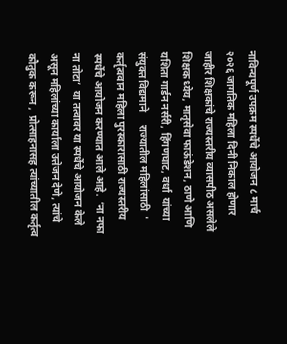नाविन्यपूर्ण उपक्रम स्पर्धेचे आयोजन ८ मार्च २०२६ जागतिक महिला दिनी निकाल होणार जाहीर शिक्षकांचे राज्यस्तरीय व्यासपीठ असलेले शिक्षक ध्येय, मातृसेवा फाऊंडेशन, ठाणे आणि यशिता गार्डन नर्सरी, हिंगणघाट, वर्धा  यांच्या संयुक्त विद्यमाने     राज्यातील महिलांसाठी  ' कर्तृत्ववान महिला पुरस्कारासाठी राज्यस्तरीय स्पर्धेचे आयोजन करण्यात आले आहे.  ‘ना नफा ना तोटा’  या तत्वावर या स्पर्धेचे आयोजन केले असून महिलांच्या कार्याला उत्तेजन देणे, त्यांचे कौतुक करून ,  प्रोत्साहनासह त्यांच्यातील कर्तृत्व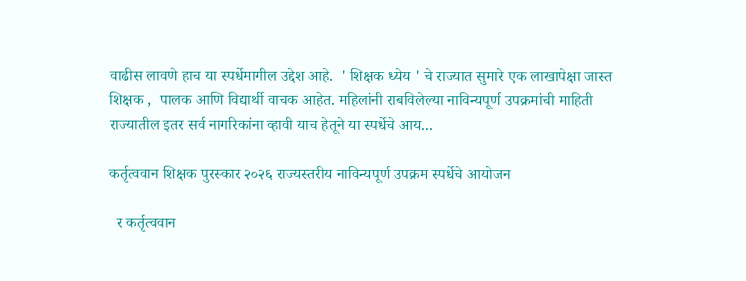वाढीस लावणे हाच या स्पर्धेमागील उद्देश आहे.  ' शिक्षक ध्येय ' चे राज्यात सुमारे एक लाखापेक्षा जास्त शिक्षक ,  पालक आणि विद्यार्थी वाचक आहेत. महिलांनी राबविलेल्या नाविन्यपूर्ण उपक्रमांची माहिती राज्यातील इतर सर्व नागरिकांना व्हावी याच हेतूने या स्पर्धेचे आय...

कर्तृत्ववान शिक्षक पुरस्कार २०२६ राज्यस्तरीय नाविन्यपूर्ण उपक्रम स्पर्धेचे आयोजन

  र कर्तृत्ववान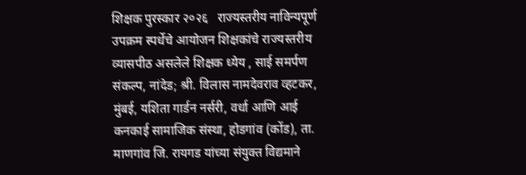शिक्षक पुरस्कार २०२६   राज्यस्तरीय नाविन्यपूर्ण उपक्रम स्पर्धेचे आयोजन शिक्षकांचे राज्यस्तरीय व्यासपीठ असलेले शिक्षक ध्येय , साई समर्पण संकल्प, नांदेड; श्री. विलास नामदेवराव व्हटकर, मुंबई, यशिता गार्डन नर्सरी, वर्धा आणि आई कनकाई सामाजिक संस्था, होडगांव (कोंड), ता. माणगांव जि. रायगड यांच्या संयुक्त विद्यमाने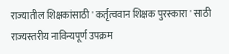राज्यातील शिक्षकांसाठी ' कर्तृत्ववान शिक्षक पुरस्कारा ' साठी राज्यस्तरीय नाविन्यपूर्ण उपक्रम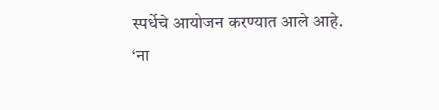स्पर्धेचे आयोजन करण्यात आले आहे.   ‘ना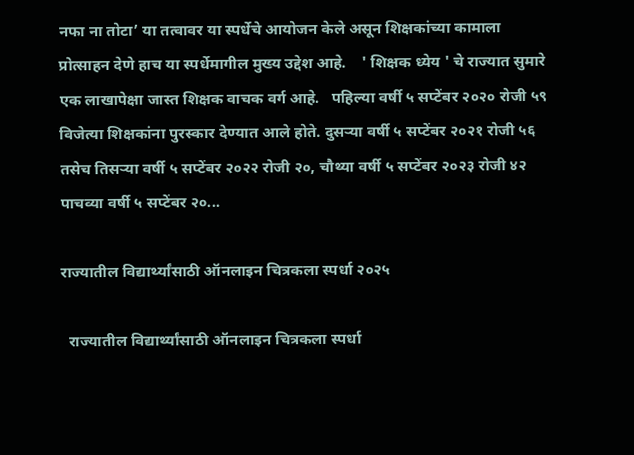नफा ना तोटा’ या तत्वावर या स्पर्धेचे आयोजन केले असून शिक्षकांच्या कामाला प्रोत्साहन देणे हाच या स्पर्धेमागील मुख्य उद्देश आहे.    ' शिक्षक ध्येय ' चे राज्यात सुमारे एक लाखापेक्षा जास्त शिक्षक वाचक वर्ग आहे.   पहिल्या वर्षी ५ सप्टेंबर २०२० रोजी ५९ विजेत्या शिक्षकांना पुरस्कार देण्यात आले होते. दुसऱ्या वर्षी ५ सप्टेंबर २०२१ रोजी ५६ तसेच तिसऱ्या वर्षी ५ सप्टेंबर २०२२ रोजी २०, चौथ्या वर्षी ५ सप्टेंबर २०२३ रोजी ४२ पाचव्या वर्षी ५ सप्टेंबर २०...

राज्यातील विद्यार्थ्यांसाठी ऑनलाइन चित्रकला स्पर्धा २०२५

  राज्यातील विद्यार्थ्यांसाठी ऑनलाइन चित्रकला स्पर्धा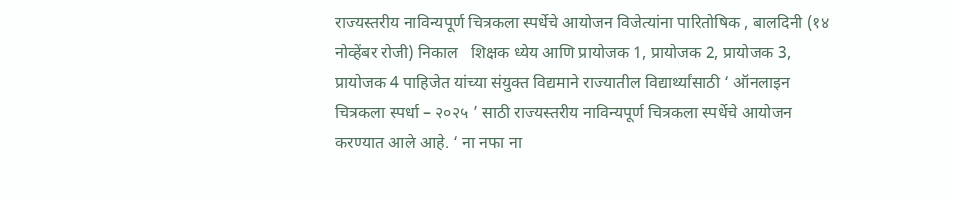राज्यस्तरीय नाविन्यपूर्ण चित्रकला स्पर्धेचे आयोजन विजेत्यांना पारितोषिक , बालदिनी (१४ नोव्हेंबर रोजी) निकाल   शिक्षक ध्येय आणि प्रायोजक 1, प्रायोजक 2, प्रायोजक 3, प्रायोजक 4 पाहिजेत यांच्या संयुक्त विद्यमाने राज्यातील विद्यार्थ्यांसाठी ‘ ऑनलाइन चित्रकला स्पर्धा – २०२५ ’ साठी राज्यस्तरीय नाविन्यपूर्ण चित्रकला स्पर्धेचे आयोजन करण्यात आले आहे. ‘ ना नफा ना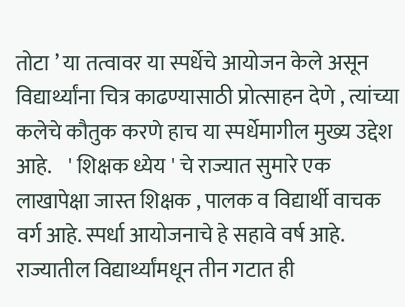तोटा ’ या तत्वावर या स्पर्धेचे आयोजन केले असून विद्यार्थ्यांना चित्र काढण्यासाठी प्रोत्साहन देणे , त्यांच्या कलेचे कौतुक करणे हाच या स्पर्धेमागील मुख्य उद्देश आहे.    ' शिक्षक ध्येय ' चे राज्यात सुमारे एक लाखापेक्षा जास्त शिक्षक , पालक व विद्यार्थी वाचक वर्ग आहे. स्पर्धा आयोजनाचे हे सहावे वर्ष आहे. राज्यातील विद्यार्थ्यांमधून तीन गटात ही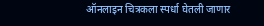ऑनलाइन चित्रकला स्पर्धा घेतली जाणार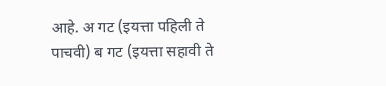आहे. अ गट (इयत्ता पहिली ते पाचवी) ब गट (इयत्ता सहावी ते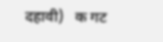दहावी)   क गट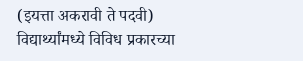(इयत्ता अकरावी ते पदवी)          विद्यार्थ्यांमध्ये विविध प्रकारच्या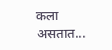कला असतात...